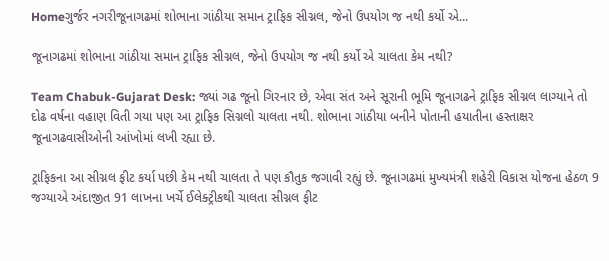Homeગુર્જર નગરીજૂનાગઢમાં શોભાના ગાંઠીયા સમાન ટ્રાફિક સીગ્નલ, જેનો ઉપયોગ જ નથી કર્યો એ...

જૂનાગઢમાં શોભાના ગાંઠીયા સમાન ટ્રાફિક સીગ્નલ, જેનો ઉપયોગ જ નથી કર્યો એ ચાલતા કેમ નથી?

Team Chabuk-Gujarat Desk: જ્યાં ગઢ જૂનો ગિરનાર છે, એવા સંત અને સૂરાની ભૂમિ જૂનાગઢને ટ્રાફિક સીગ્નલ લાગ્યાને તો દોઢ વર્ષના વહાણ વિતી ગયા પણ આ ટ્રાફિક સિગ્નલો ચાલતા નથી. શોભાના ગાંઠીયા બનીને પોતાની હયાતીના હસ્તાક્ષર જૂનાગઢવાસીઓની આંખોમાં લખી રહ્યા છે.

ટ્રાફિકના આ સીગ્નલ ફીટ કર્યા પછી કેમ નથી ચાલતા તે પણ કૌતુક જગાવી રહ્યું છે. જૂનાગઢમાં મુખ્યમંત્રી શહેરી વિકાસ યોજના હેઠળ 9 જગ્યાએ અંદાજીત 91 લાખના ખર્ચે ઈલેક્ટ્રીકથી ચાલતા સીગ્નલ ફીટ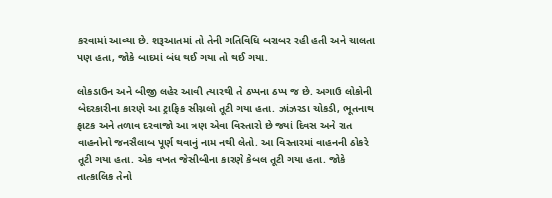કરવામાં આવ્યા છે. શરૂઆતમાં તો તેની ગતિવિધિ બરાબર રહી હતી અને ચાલતા પણ હતા, જોકે બાદમાં બંધ થઈ ગયા તો થઈ ગયા.

લોકડાઉન અને બીજી લહેર આવી ત્યારથી તે ઠપ્પના ઠપ્પ જ છે. અગાઉ લોકોની બેદરકારીના કારણે આ ટ્રાફિક સીગ્નલો તૂટી ગયા હતા. ઝાંઝરડા ચોકડી, ભૂતનાથ ફાટક અને તળાવ દરવાજો આ ત્રણ એવા વિસ્તારો છે જ્યાં દિવસ અને રાત વાહનોનો જનસૈલાબ પૂર્ણ થવાનું નામ નથી લેતો. આ વિસ્તારમાં વાહનની ઠોકરે તૂટી ગયા હતા. એક વખત જેસીબીના કારણે કેબલ તૂટી ગયા હતા. જોકે તાત્કાલિક તેનો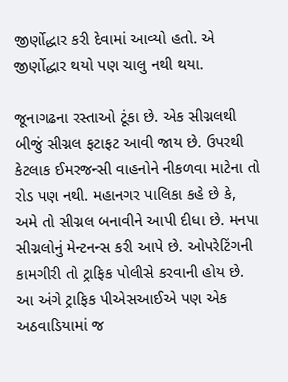જીર્ણોદ્ધાર કરી દેવામાં આવ્યો હતો. એ જીર્ણોદ્ધાર થયો પણ ચાલુ નથી થયા.

જૂનાગઢના રસ્તાઓ ટૂંકા છે. એક સીગ્નલથી બીજું સીગ્નલ ફટાફટ આવી જાય છે. ઉપરથી કેટલાક ઈમરજન્સી વાહનોને નીકળવા માટેના તો રોડ પણ નથી. મહાનગર પાલિકા કહે છે કે, અમે તો સીગ્નલ બનાવીને આપી દીધા છે. મનપા સીગ્નલોનું મેન્ટનન્સ કરી આપે છે. ઓપરેટિંગની કામગીરી તો ટ્રાફિક પોલીસે કરવાની હોય છે. આ અંગે ટ્રાફિક પીએસઆઈએ પણ એક અઠવાડિયામાં જ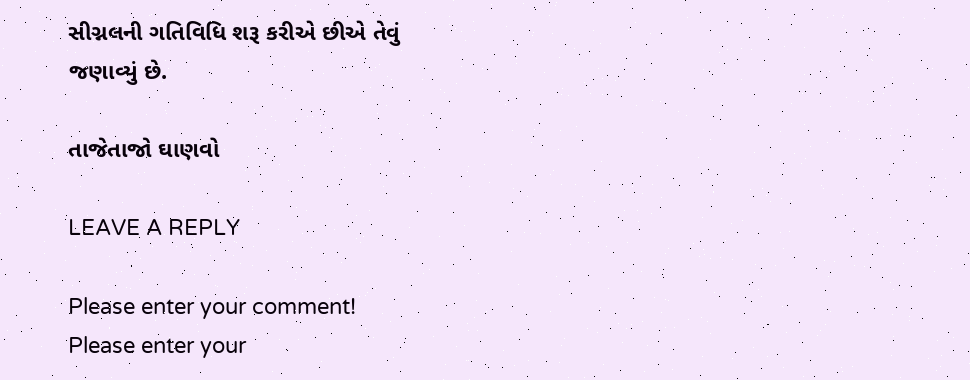સીગ્નલની ગતિવિધિ શરૂ કરીએ છીએ તેવું જણાવ્યું છે.

તાજેતાજો ઘાણવો

LEAVE A REPLY

Please enter your comment!
Please enter your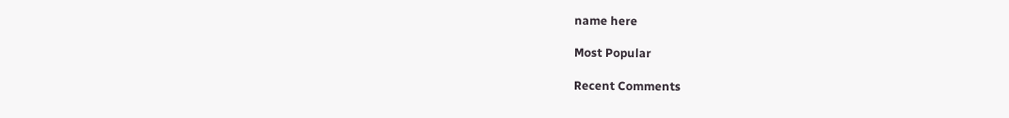name here

Most Popular

Recent Comments